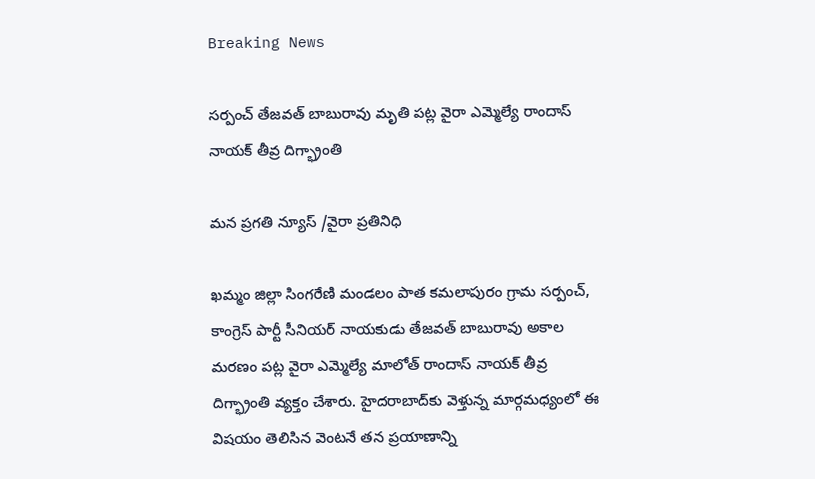Breaking News

సర్పంచ్ తేజవత్ బాబురావు మృతి పట్ల వైరా ఎమ్మెల్యే రాందాస్ నాయక్ తీవ్ర దిగ్భ్రాంతి

మన ప్రగతి న్యూస్ /వైరా ప్రతినిధి

ఖమ్మం జిల్లా సింగరేణి మండలం పాత కమలాపురం గ్రామ సర్పంచ్, కాంగ్రెస్ పార్టీ సీనియర్ నాయకుడు తేజవత్ బాబురావు అకాల మరణం పట్ల వైరా ఎమ్మెల్యే మాలోత్ రాందాస్ నాయక్ తీవ్ర దిగ్భ్రాంతి వ్యక్తం చేశారు. హైదరాబాద్‌కు వెళ్తున్న మార్గమధ్యంలో ఈ విషయం తెలిసిన వెంటనే తన ప్రయాణాన్ని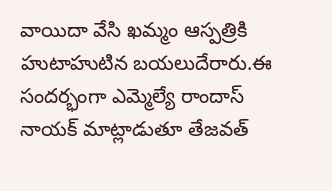వాయిదా వేసి ఖమ్మం ఆస్పత్రికి హుటాహుటిన బయలుదేరారు.ఈ సందర్భంగా ఎమ్మెల్యే రాందాస్ నాయక్ మాట్లాడుతూ తేజవత్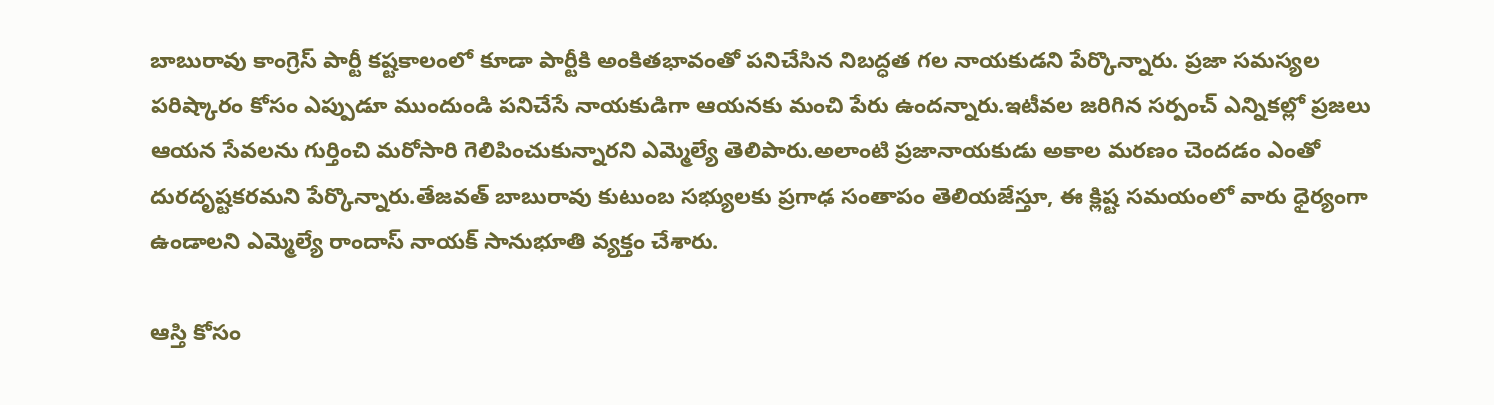బాబురావు కాంగ్రెస్ పార్టీ కష్టకాలంలో కూడా పార్టీకి అంకితభావంతో పనిచేసిన నిబద్ధత గల నాయకుడని పేర్కొన్నారు. ప్రజా సమస్యల పరిష్కారం కోసం ఎప్పుడూ ముందుండి పనిచేసే నాయకుడిగా ఆయనకు మంచి పేరు ఉందన్నారు.ఇటీవల జరిగిన సర్పంచ్ ఎన్నికల్లో ప్రజలు ఆయన సేవలను గుర్తించి మరోసారి గెలిపించుకున్నారని ఎమ్మెల్యే తెలిపారు.అలాంటి ప్రజానాయకుడు అకాల మరణం చెందడం ఎంతో దురదృష్టకరమని పేర్కొన్నారు.తేజవత్ బాబురావు కుటుంబ సభ్యులకు ప్రగాఢ సంతాపం తెలియజేస్తూ, ఈ క్లిష్ట సమయంలో వారు ధైర్యంగా ఉండాలని ఎమ్మెల్యే రాందాస్ నాయక్ సానుభూతి వ్యక్తం చేశారు.

ఆస్తి కోసం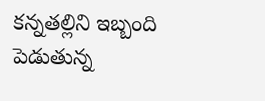కన్నతల్లిని ఇబ్బంది పెడుతున్న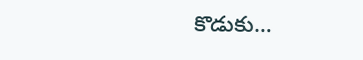కొడుకు…